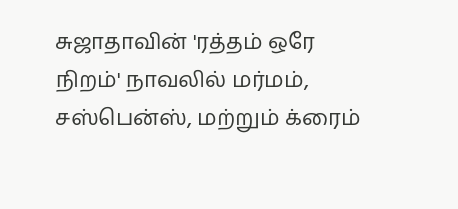சுஜாதாவின் 'ரத்தம் ஒரே நிறம்' நாவலில் மர்மம், சஸ்பென்ஸ், மற்றும் க்ரைம்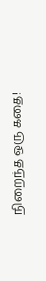நிறைந்த ஒரு கதை!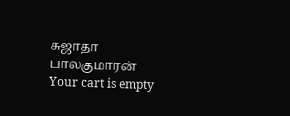சுஜாதா
பாலகுமாரன்
Your cart is empty